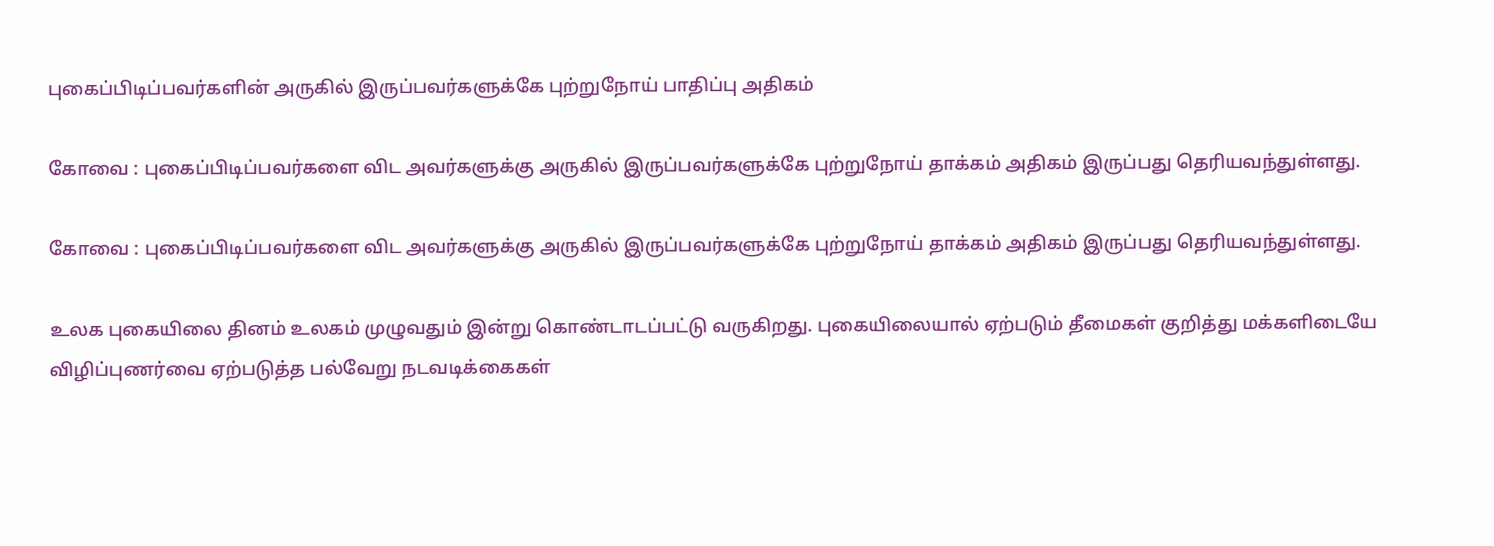புகைப்பிடிப்பவர்களின் அருகில் இருப்பவர்களுக்கே புற்றுநோய் பாதிப்பு அதிகம்

கோவை : புகைப்பிடிப்பவர்களை விட அவர்களுக்கு அருகில் இருப்பவர்களுக்கே புற்றுநோய் தாக்கம் அதிகம் இருப்பது தெரியவந்துள்ளது.

கோவை : புகைப்பிடிப்பவர்களை விட அவர்களுக்கு அருகில் இருப்பவர்களுக்கே புற்றுநோய் தாக்கம் அதிகம் இருப்பது தெரியவந்துள்ளது.

உலக புகையிலை தினம் உலகம் முழுவதும் இன்று கொண்டாடப்பட்டு வருகிறது. புகையிலையால் ஏற்படும் தீமைகள் குறித்து மக்களிடையே விழிப்புணர்வை ஏற்படுத்த பல்வேறு நடவடிக்கைகள்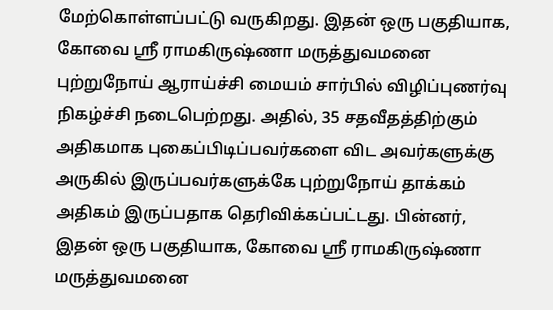மேற்கொள்ளப்பட்டு வருகிறது. இதன் ஒரு பகுதியாக, கோவை ஸ்ரீ ராமகிருஷ்ணா மருத்துவமனை புற்றுநோய் ஆராய்ச்சி மையம் சார்பில் விழிப்புணர்வு நிகழ்ச்சி நடைபெற்றது. அதில், 35 சதவீதத்திற்கும் அதிகமாக புகைப்பிடிப்பவர்களை விட அவர்களுக்கு அருகில் இருப்பவர்களுக்கே புற்றுநோய் தாக்கம் அதிகம் இருப்பதாக தெரிவிக்கப்பட்டது. பின்னர், இதன் ஒரு பகுதியாக, கோவை ஸ்ரீ ராமகிருஷ்ணா மருத்துவமனை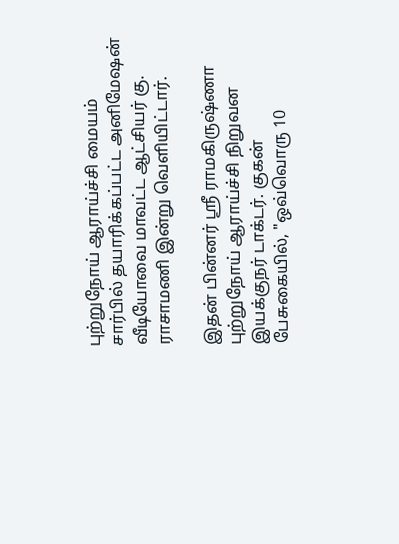புற்றுநோய் ஆராய்ச்சி மையம் சார்பில் தயாரிக்கப்பட்ட அனிமேஷன் வீடியோவை மாவட்ட ஆட்சியர் கு. ராசாமணி இன்று வெளியிட்டார்.

இதன் பின்னர் ஸ்ரீ ராமகிருஷ்ணா புற்றுநோய் ஆராய்ச்சி நிறுவன இயக்குநர் டாக்டர். குகன் பேசுகையில், "ஒவ்வொரு 10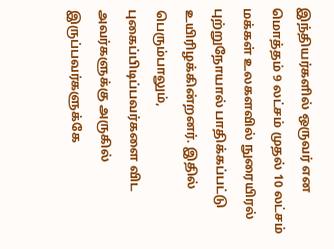இந்தியர்களில் ஒருவர் என மொத்தம் 9 லட்சம் முதல் 10 லட்சம் மக்கள் உலகளவில் நுரையிரல் புற்றுநோயால் பாதிக்கப்பட்டு உயிரிழக்கின்றனர். இதில் பெரும்பாலும், புகைப்பிடிப்பவர்களை விட அவர்களுக்கு அருகில் இருப்பவர்களுக்கே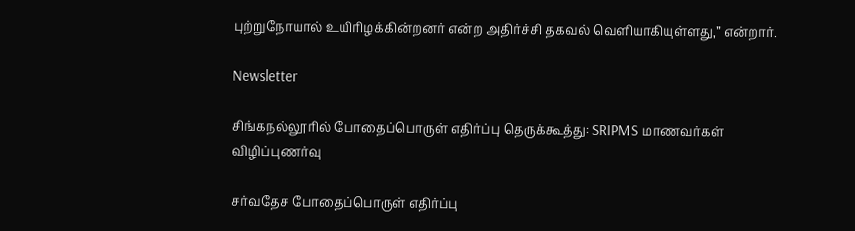புற்றுநோயால் உயிரிழக்கின்றனர் என்ற அதிர்ச்சி தகவல் வெளியாகியுள்ளது,” என்றார்.

Newsletter

சிங்கநல்லூரில் போதைப்பொருள் எதிர்ப்பு தெருக்கூத்து: SRIPMS மாணவர்கள் விழிப்புணர்வு

சர்வதேச போதைப்பொருள் எதிர்ப்பு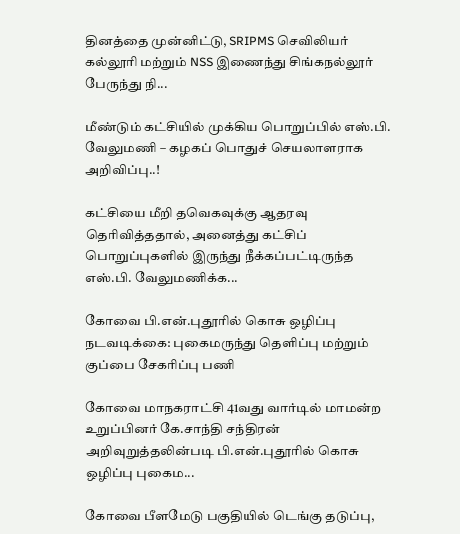தினத்தை முன்னிட்டு, SRIPMS செவிலியர் கல்லூரி மற்றும் NSS இணைந்து சிங்கநல்லூர் பேருந்து நி...

மீண்டும் கட்சியில் முக்கிய பொறுப்பில் எஸ்.பி. வேலுமணி – கழகப் பொதுச் செயலாளராக அறிவிப்பு..!

கட்சியை மீறி தவெகவுக்கு ஆதரவு தெரிவித்ததால், அனைத்து கட்சிப் பொறுப்புகளில் இருந்து நீக்கப்பட்டிருந்த எஸ்.பி. வேலுமணிக்க...

கோவை பி.என்.புதூரில் கொசு ஒழிப்பு நடவடிக்கை: புகைமருந்து தெளிப்பு மற்றும் குப்பை சேகரிப்பு பணி

கோவை மாநகராட்சி 41வது வார்டில் மாமன்ற உறுப்பினர் கே.சாந்தி சந்திரன் அறிவுறுத்தலின்படி பி.என்.புதூரில் கொசு ஒழிப்பு புகைம...

கோவை பீளமேடு பகுதியில் டெங்கு தடுப்பு,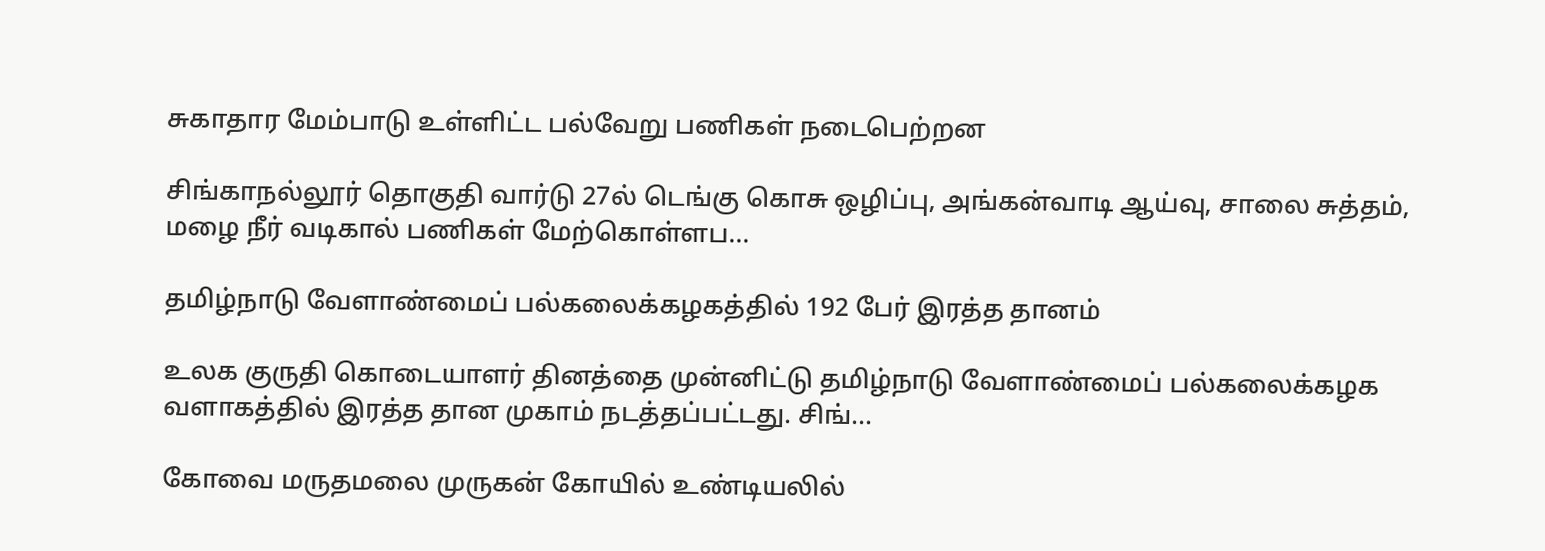சுகாதார மேம்பாடு உள்ளிட்ட பல்வேறு பணிகள் நடைபெற்றன

சிங்காநல்லூர் தொகுதி வார்டு 27ல் டெங்கு கொசு ஒழிப்பு, அங்கன்வாடி ஆய்வு, சாலை சுத்தம், மழை நீர் வடிகால் பணிகள் மேற்கொள்ளப...

தமிழ்நாடு வேளாண்மைப் பல்கலைக்கழகத்தில் 192 பேர் இரத்த தானம்

உலக குருதி கொடையாளர் தினத்தை முன்னிட்டு தமிழ்நாடு வேளாண்மைப் பல்கலைக்கழக வளாகத்தில் இரத்த தான முகாம் நடத்தப்பட்டது. சிங்...

கோவை மருதமலை முருகன் கோயில் உண்டியலில்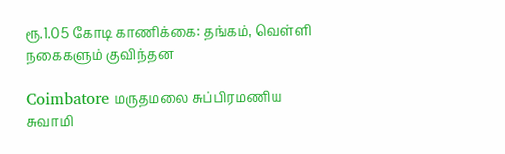ரூ.1.05 கோடி காணிக்கை: தங்கம், வெள்ளி நகைகளும் குவிந்தன

Coimbatore மருதமலை சுப்பிரமணிய சுவாமி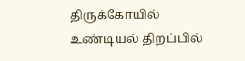திருக்கோயில் உண்டியல் திறப்பில்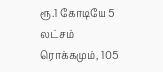ரூ.1 கோடியே 5 லட்சம் ரொக்கமும், 105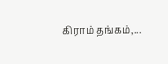கிராம் தங்கம்,...